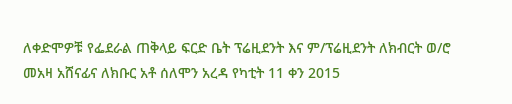ለቀድሞዎቹ የፌደራል ጠቅላይ ፍርድ ቤት ፕሬዚደንት እና ም/ፕሬዚደንት ለክብርት ወ/ሮ መአዛ አሸናፊና ለክቡር አቶ ሰለሞን አረዳ የካቲት 11 ቀን 2015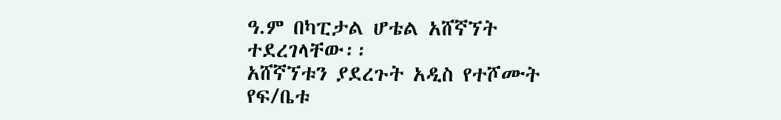ዓ.ም በካፒታል ሆቴል አሸኛኘት ተደረገላቸው፡፡
አሸኛኘቱን ያደረጉት አዲስ የተሾሙት የፍ/ቤቱ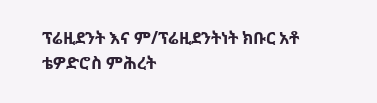ፕሬዚደንት እና ም/ፕሬዚደንትነት ክቡር አቶ ቴዎድሮስ ምሕረት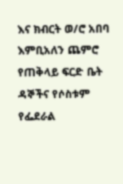እና ክብርት ወ/ሮ አበባ እምቢአለን ጨምሮ የጠቅላይ ፍርድ ቤት ዳኞችና የሶስቱም የፌደራል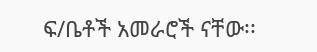ፍ/ቤቶች አመራሮች ናቸው፡፡